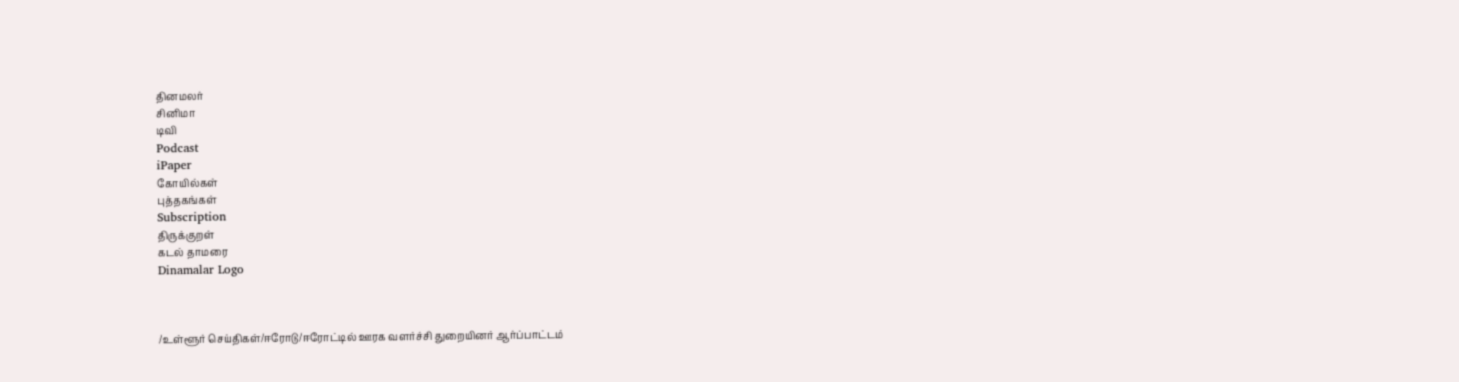தினமலர்
சினிமா
டிவி
Podcast
iPaper
கோயில்கள்
புத்தகங்கள்
Subscription
திருக்குறள்
கடல் தாமரை
Dinamalar Logo



/உள்ளூர் செய்திகள்/ஈரோடு/ஈரோட்டில் ஊரக வளர்ச்சி துறையினர் ஆர்ப்பாட்டம்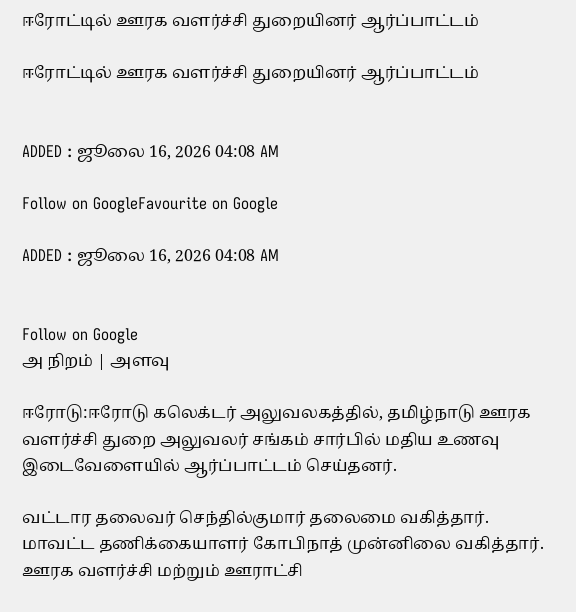ஈரோட்டில் ஊரக வளர்ச்சி துறையினர் ஆர்ப்பாட்டம்

ஈரோட்டில் ஊரக வளர்ச்சி துறையினர் ஆர்ப்பாட்டம்


ADDED : ஜூலை 16, 2026 04:08 AM

Follow on GoogleFavourite on Google

ADDED : ஜூலை 16, 2026 04:08 AM


Follow on Google
அ நிறம் | அளவு

ஈரோடு:ஈரோடு கலெக்டர் அலுவலகத்தில், தமிழ்நாடு ஊரக வளர்ச்சி துறை அலுவலர் சங்கம் சார்பில் மதிய உணவு இடைவேளையில் ஆர்ப்பாட்டம் செய்தனர்.

வட்டார தலைவர் செந்தில்குமார் தலைமை வகித்தார். மாவட்ட தணிக்கையாளர் கோபிநாத் முன்னிலை வகித்தார். ஊரக வளர்ச்சி மற்றும் ஊராட்சி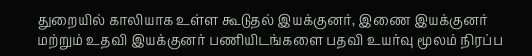துறையில் காலியாக உள்ள கூடுதல் இயக்குனர், இணை இயக்குனர் மற்றும் உதவி இயக்குனர் பணியிடங்களை பதவி உயர்வு மூலம் நிரப்ப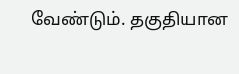வேண்டும். தகுதியான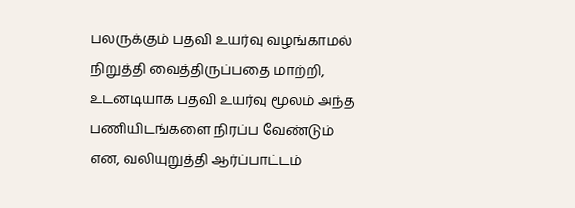பலருக்கும் பதவி உயர்வு வழங்காமல் நிறுத்தி வைத்திருப்பதை மாற்றி, உடனடியாக பதவி உயர்வு மூலம் அந்த பணியிடங்களை நிரப்ப வேண்டும் என, வலியுறுத்தி ஆர்ப்பாட்டம்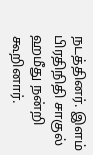நடத்தினர். இளம் பிரதிநிதி சாகுல் ஹமீது நன்றி கூறினார்.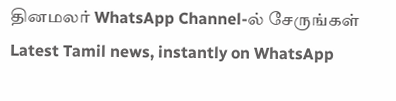தினமலர் WhatsApp Channel-ல் சேருங்கள்
Latest Tamil news, instantly on WhatsApp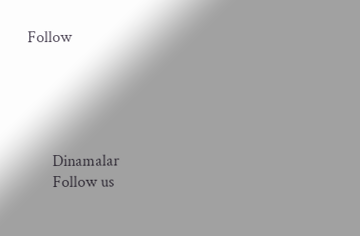Follow





      Dinamalar
      Follow us